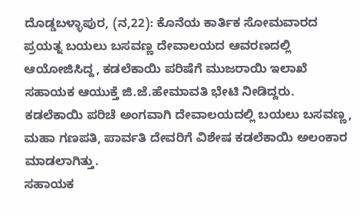ದೊಡ್ಡಬಳ್ಳಾಪುರ, (ನ,22): ಕೊನೆಯ ಕಾರ್ತಿಕ ಸೋಮವಾರದ ಪ್ರಯತ್ನ ಬಯಲು ಬಸವಣ್ಣ ದೇವಾಲಯದ ಆವರಣದಲ್ಲಿ ಆಯೋಜಿಸಿದ್ದ, ಕಡಲೆಕಾಯಿ ಪರಿಷೆಗೆ ಮುಜರಾಯಿ ಇಲಾಖೆ ಸಹಾಯಕ ಆಯುಕ್ತೆ ಜಿ.ಜೆ.ಹೇಮಾವತಿ ಭೇಟಿ ನೀಡಿದ್ದರು.
ಕಡಲೆಕಾಯಿ ಪರಿಚೆ ಅಂಗವಾಗಿ ದೇವಾಲಯದಲ್ಲಿ ಬಯಲು ಬಸವಣ್ಣ, ಮಹಾ ಗಣಪತಿ, ಪಾರ್ವತಿ ದೇವರಿಗೆ ವಿಶೇಷ ಕಡಲೆಕಾಯಿ ಅಲಂಕಾರ ಮಾಡಲಾಗಿತ್ತು.
ಸಹಾಯಕ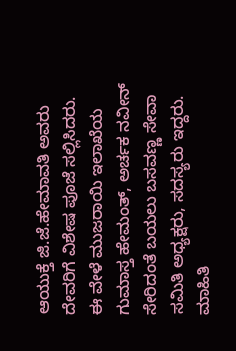ಆಯುಕ್ತೆ ಜಿ.ಜೆ.ಹೇಮಾವತಿ ಅವರು ದೇವರಿಗೆ ವಿಶೇಷ ಪೂಜೆ ಸಲ್ಲಿಸಿದರು.
ಈ ವೇಳೆ ಮುಜರಾಯಿ ಇಲಾಖೆಯ ಗುಮಾಸ್ತ ಹೇಮಂತ್, ಅರ್ಚಕ ನವೀನ್ ಸೇರಿದಂತೆ ಬಯಲು ಬಸವಣ್ಣ ಸೇವಾ ಸಮಿತಿ ಅಧ್ಯಕ್ಷರು, ಸದಸ್ಯರು ಇದ್ದರು.
ಮಾಹಿತಿ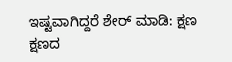ಇಷ್ಟವಾಗಿದ್ದರೆ ಶೇರ್ ಮಾಡಿ: ಕ್ಷಣ ಕ್ಷಣದ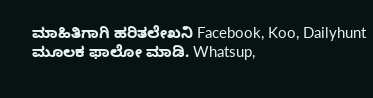ಮಾಹಿತಿಗಾಗಿ ಹರಿತಲೇಖನಿ Facebook, Koo, Dailyhunt ಮೂಲಕ ಫಾಲೋ ಮಾಡಿ. Whatsup,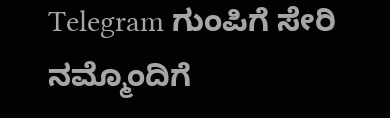Telegram ಗುಂಪಿಗೆ ಸೇರಿ ನಮ್ಮೊಂದಿಗೆ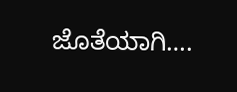ಜೊತೆಯಾಗಿ….